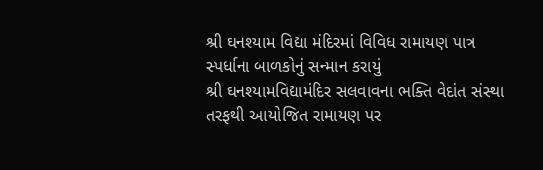શ્રી ઘનશ્યામ વિદ્યા મંદિરમાં વિવિધ રામાયણ પાત્ર સ્પર્ધાના બાળકોનું સન્માન કરાયું
શ્રી ઘનશ્યામવિદ્યામંદિર સલવાવના ભક્તિ વેદાંત સંસ્થા તરફથી આયોજિત રામાયણ પર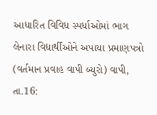આધારિત વિવિધ સ્પર્ધાઓમાં ભાગ લેનારા વિદ્યાર્થીઓને અપાયા પ્રમાણપત્રો (વર્તમાન પ્રવાહ વાપી બ્યુરો) વાપી, તા.16: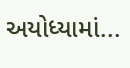અયોધ્યામાં...